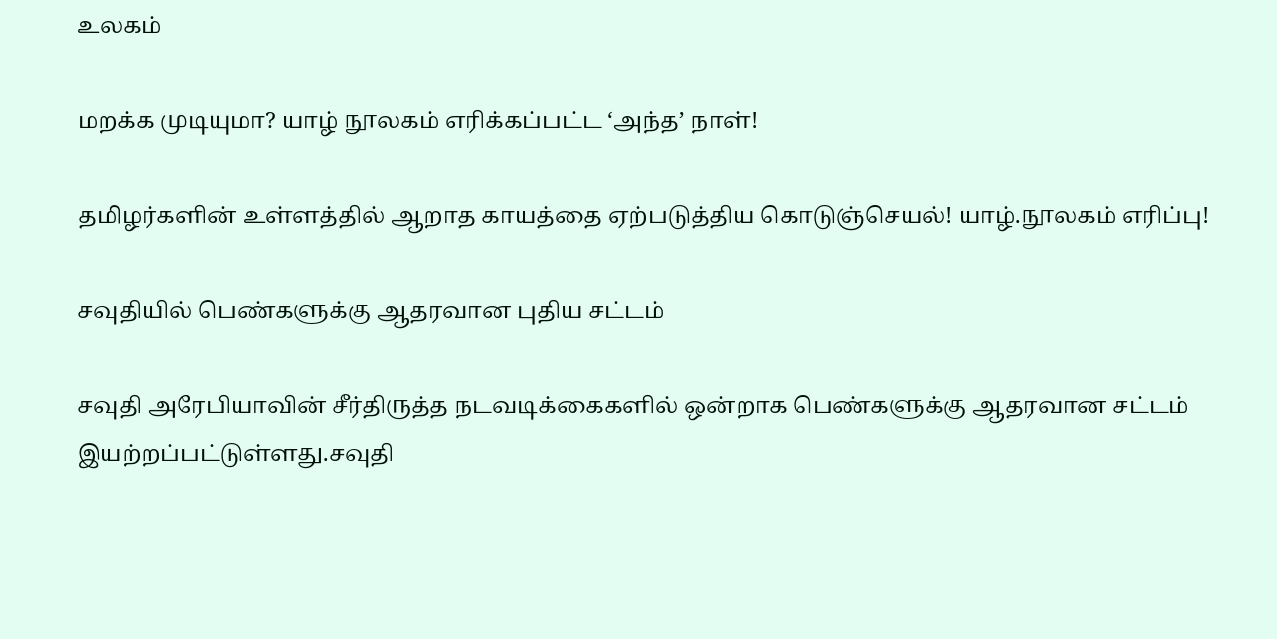உலகம்

மறக்க முடியுமா? யாழ் நூலகம் எரிக்கப்பட்ட ‘அந்த’ நாள்!

தமிழர்களின் உள்ளத்தில் ஆறாத காயத்தை ஏற்படுத்திய கொடுஞ்செயல்! யாழ்.நூலகம் எரிப்பு!

சவுதியில் பெண்களுக்கு ஆதரவான புதிய சட்டம்

சவுதி அரேபியாவின் சீர்திருத்த நடவடிக்கைகளில் ஒன்றாக பெண்களுக்கு ஆதரவான சட்டம் இயற்றப்பட்டுள்ளது.சவுதி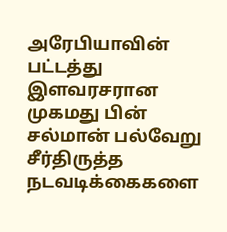அரேபியாவின் பட்டத்து இளவரசரான முகமது பின் சல்மான் பல்வேறு சீர்திருத்த நடவடிக்கைகளை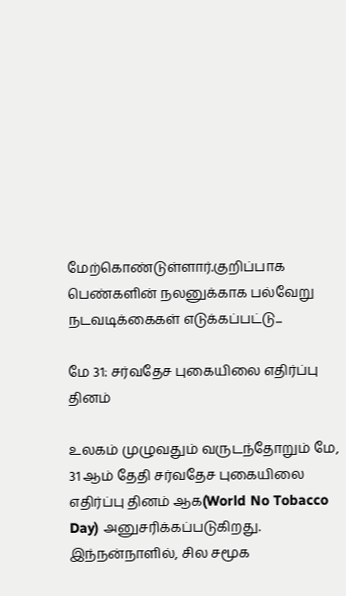மேற்கொண்டுள்ளார்.குறிப்பாக பெண்களின் நலனுக்காக பல்வேறு நடவடிக்கைகள் எடுக்கப்பட்டு...

மே 31: சர்வதேச புகையிலை எதிர்ப்பு தினம்

உலகம் முழுவதும் வருடந்தோறும் மே, 31 ஆம் தேதி சர்வதேச புகையிலை எதிர்ப்பு தினம் ஆக(World No Tobacco Day) அனுசரிக்கப்படுகிறது. இந்நன்நாளில், சில சமூக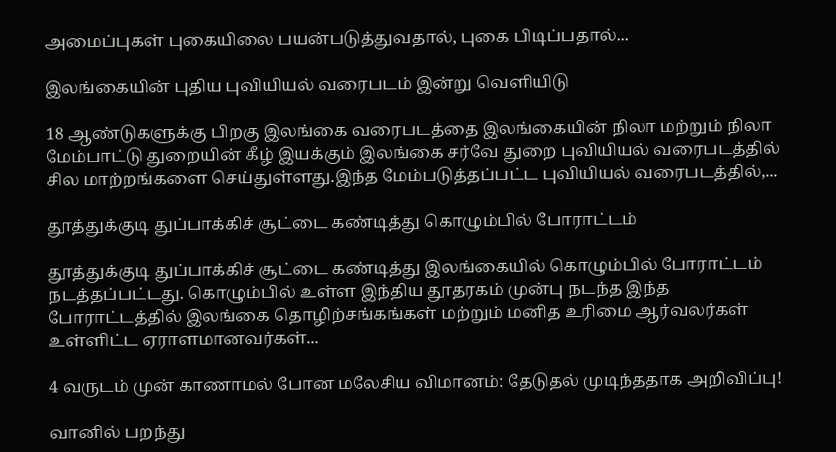அமைப்புகள் புகையிலை பயன்படுத்துவதால், புகை பிடிப்பதால்...

இலங்கையின் புதிய புவியியல் வரைபடம் இன்று வெளியிடு

18 ஆண்டுகளுக்கு பிறகு இலங்கை வரைபடத்தை இலங்கையின் நிலா மற்றும் நிலா மேம்பாட்டு துறையின் கீழ் இயக்கும் இலங்கை சர்வே துறை புவியியல் வரைபடத்தில் சில மாற்றங்களை செய்துள்ளது.இந்த மேம்படுத்தப்பட்ட புவியியல் வரைபடத்தில்,...

தூத்துக்குடி துப்பாக்கிச் சூட்டை கண்டித்து கொழும்பில் போராட்டம்

தூத்துக்குடி துப்பாக்கிச் சூட்டை கண்டித்து இலங்கையில் கொழும்பில் போராட்டம் நடத்தப்பட்டது. கொழும்பில் உள்ள இந்திய தூதரகம் முன்பு நடந்த இந்த போராட்டத்தில் இலங்கை தொழிற்சங்கங்கள் மற்றும் மனித உரிமை ஆர்வலர்கள் உள்ளிட்ட ஏராளமானவர்கள்...

4 வருடம் முன் காணாமல் போன மலேசிய விமானம்: தேடுதல் முடிந்ததாக அறிவிப்பு!

வானில் பறந்து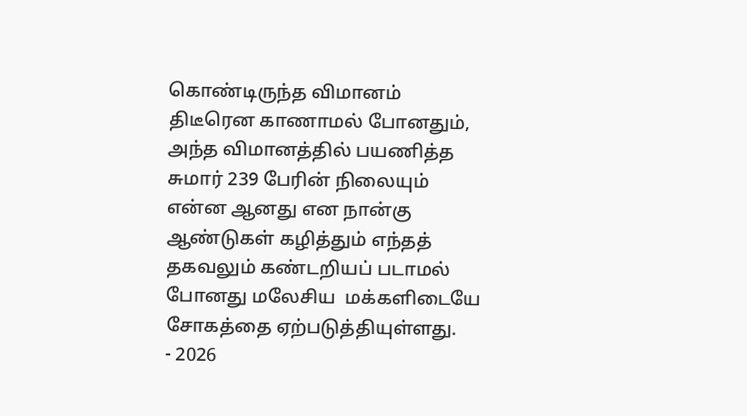கொண்டிருந்த விமானம் திடீரென காணாமல் போனதும், அந்த விமானத்தில் பயணித்த சுமார் 239 பேரின் நிலையும்  என்ன ஆனது என நான்கு ஆண்டுகள் கழித்தும் எந்தத் தகவலும் கண்டறியப் படாமல் போனது மலேசிய  மக்களிடையே சோகத்தை ஏற்படுத்தியுள்ளது.
- 2026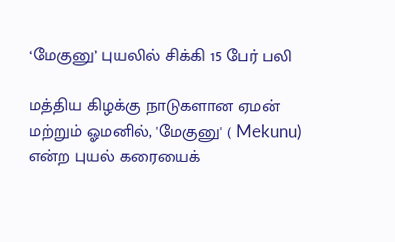‘மேகுனு’ புயலில் சிக்கி 15 பேர் பலி

மத்திய கிழக்கு நாடுகளான ஏமன் மற்றும் ஓமனில், 'மேகுனு' ( Mekunu) என்ற புயல் கரையைக்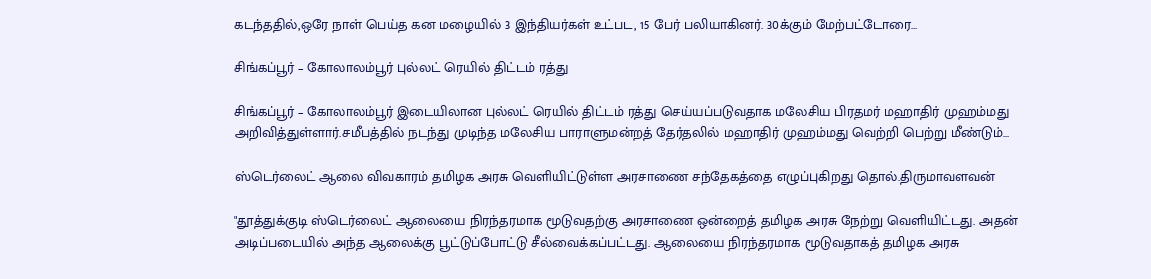கடந்ததில்,ஒரே நாள் பெய்த கன மழையில் 3 இந்தியர்கள் உட்பட, 15 பேர் பலியாகினர். 30க்கும் மேற்பட்டோரை...

சிங்கப்பூர் – கோலாலம்பூர் புல்லட் ரெயில் திட்டம் ரத்து

சிங்கப்பூர் – கோலாலம்பூர் இடையிலான புல்லட் ரெயில் திட்டம் ரத்து செய்யப்படுவதாக மலேசிய பிரதமர் மஹாதிர் முஹம்மது அறிவித்துள்ளார்.சமீபத்தில் நடந்து முடிந்த மலேசிய பாராளுமன்றத் தேர்தலில் மஹாதிர் முஹம்மது வெற்றி பெற்று மீண்டும்...

ஸ்டெர்லைட் ஆலை விவகாரம் தமிழக அரசு வெளியிட்டுள்ள அரசாணை சந்தேகத்தை எழுப்புகிறது தொல்.திருமாவளவன்

"தூத்துக்குடி ஸ்டெர்லைட் ஆலையை நிரந்தரமாக மூடுவதற்கு அரசாணை ஒன்றைத் தமிழக அரசு நேற்று வெளியிட்டது. அதன் அடிப்படையில் அந்த ஆலைக்கு பூட்டுப்போட்டு சீல்வைக்கப்பட்டது. ஆலையை நிரந்தரமாக மூடுவதாகத் தமிழக அரசு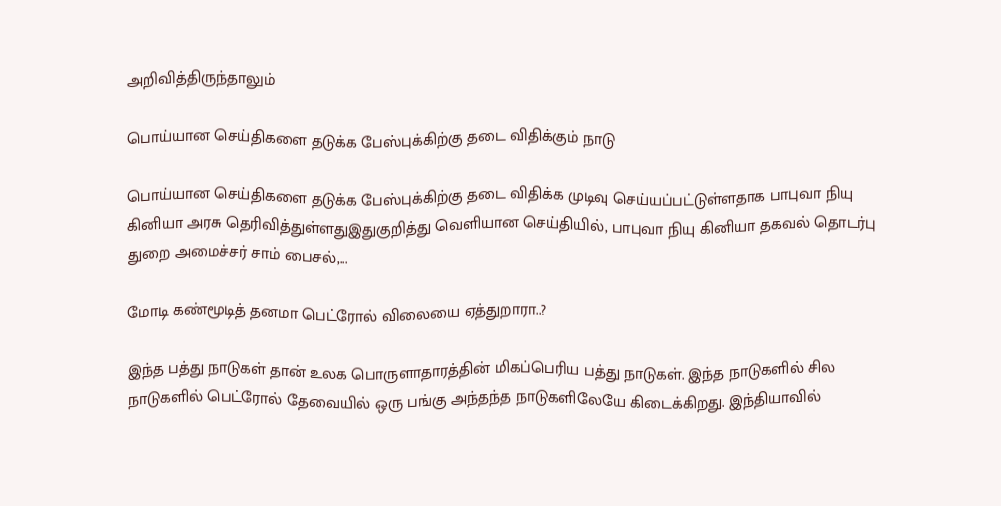அறிவித்திருந்தாலும்

பொய்யான செய்திகளை தடுக்க பேஸ்புக்கிற்கு தடை விதிக்கும் நாடு

பொய்யான செய்திகளை தடுக்க பேஸ்புக்கிற்கு தடை விதிக்க முடிவு செய்யப்பட்டுள்ளதாக பாபுவா நியு கினியா அரசு தெரிவித்துள்ளதுஇதுகுறித்து வெளியான செய்தியில், பாபுவா நியு கினியா தகவல் தொடர்பு துறை அமைச்சர் சாம் பைசல்,...

மோடி கண்மூடித் தனமா பெட்ரோல் விலையை ஏத்துறாரா..?

இந்த பத்து நாடுகள் தான் உலக பொருளாதாரத்தின் மிகப்பெரிய பத்து நாடுகள். இந்த நாடுகளில் சில நாடுகளில் பெட்ரோல் தேவையில் ஒரு பங்கு அந்தந்த நாடுகளிலேயே கிடைக்கிறது. இந்தியாவில்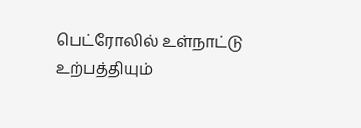பெட்ரோலில் உள்நாட்டு உற்பத்தியும்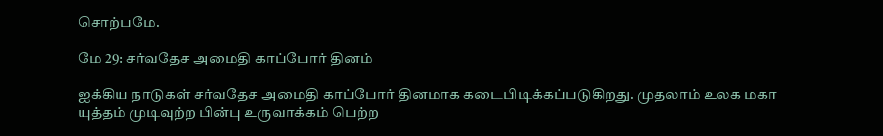சொற்பமே.

மே 29: சர்வதேச அமைதி காப்போர் தினம்

ஐக்கிய நாடுகள் சர்வதேச அமைதி காப்போர் தினமாக கடைபிடிக்கப்படுகிறது. முதலாம் உலக மகா யுத்தம் முடிவுற்ற பின்பு உருவாக்கம் பெற்ற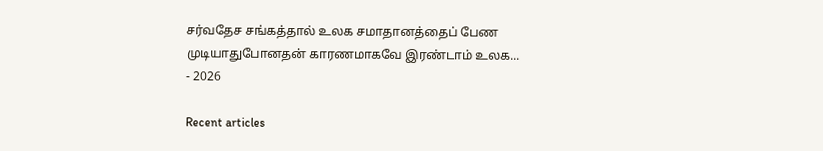சர்வதேச சங்கத்தால் உலக சமாதானத்தைப் பேண முடியாதுபோனதன் காரணமாகவே இரண்டாம் உலக...
- 2026

Recent articles